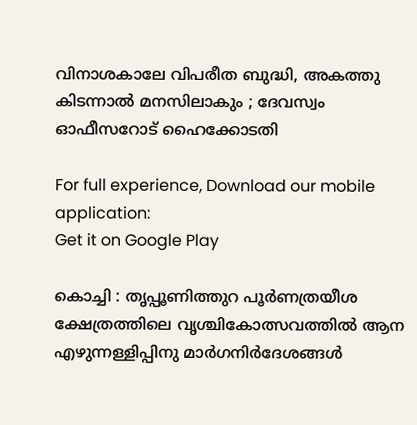വിനാശകാലേ വിപരീത ബുദ്ധി, അകത്തു കിടന്നാല്‍ മനസിലാകും ; ദേവസ്വം ഓഫീസറോട് ഹൈക്കോടതി

For full experience, Download our mobile application:
Get it on Google Play

കൊച്ചി : തൃപ്പൂണിത്തുറ പൂർണത്രയീശ ക്ഷേത്രത്തിലെ വൃശ്ചികോത്സവത്തിൽ ആന എഴുന്നള്ളിപ്പിനു മാർഗനിർദേശങ്ങൾ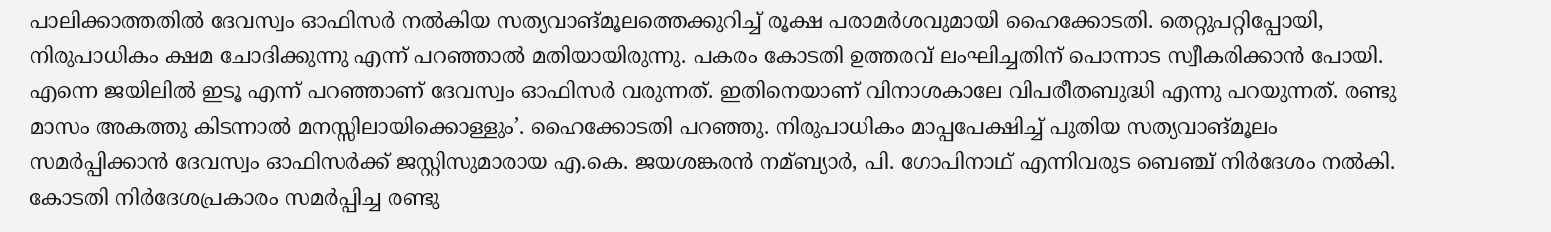പാലിക്കാത്തതിൽ ദേവസ്വം ഓഫിസർ നൽകിയ സത്യവാങ്മൂലത്തെക്കുറിച്ച് രൂക്ഷ പരാമർശവുമായി ഹൈക്കോടതി. തെറ്റുപറ്റിപ്പോയി, നിരുപാധികം ക്ഷമ ചോദിക്കുന്നു എന്ന് പറഞ്ഞാൽ മതിയായിരുന്നു. പകരം കോടതി ഉത്തരവ് ലംഘിച്ചതിന് പൊന്നാട സ്വീകരിക്കാൻ പോയി. എന്നെ ജയിലിൽ ഇടൂ എന്ന് പറഞ്ഞാണ് ദേവസ്വം ഓഫിസർ വരുന്നത്. ഇതിനെയാണ് വിനാശകാലേ വിപരീതബുദ്ധി എന്നു പറയുന്നത്. രണ്ടു മാസം അകത്തു കിടന്നാൽ മനസ്സിലായിക്കൊള്ളും’. ഹൈക്കോടതി പറഞ്ഞു. നിരുപാധികം മാപ്പപേക്ഷിച്ച് പുതിയ സത്യവാങ്മൂലം സമർപ്പിക്കാൻ ദേവസ്വം ഓഫിസർക്ക് ജസ്റ്റിസുമാരായ എ.കെ. ജയശങ്കരൻ നമ്ബ്യാർ, പി. ഗോപിനാഥ് എന്നിവരുട ബെഞ്ച് നിർദേശം നൽകി. കോടതി നിർദേശപ്രകാരം സമർപ്പിച്ച രണ്ടു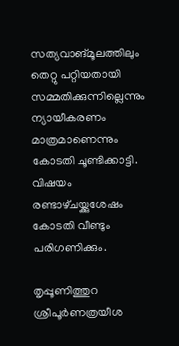സത്യവാങ്മൂലത്തിലും തെറ്റു പറ്റിയതായി സമ്മതിക്കുന്നില്ലെന്നും ന്യായീകരണം മാത്രമാണെന്നും കോടതി ചൂണ്ടിക്കാട്ടി. വിഷയം രണ്ടാഴ്‌ചയ്ക്കുശേഷം കോടതി വീണ്ടും പരിഗണിക്കും.

തൃപ്പൂണിത്തുറ ശ്രീപൂർണത്രയീശ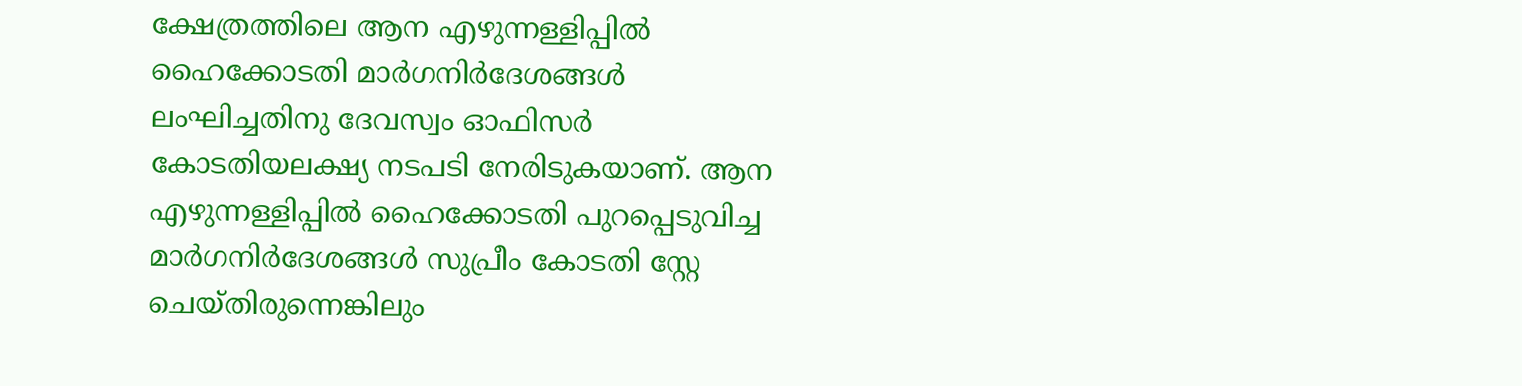ക്ഷേത്രത്തിലെ ആന എഴുന്നള്ളിപ്പിൽ ഹൈക്കോടതി മാർഗനിർദേശങ്ങൾ ലംഘിച്ചതിനു ദേവസ്വം ഓഫിസർ കോടതിയലക്ഷ്യ നടപടി നേരിടുകയാണ്. ആന എഴുന്നള്ളിപ്പിൽ ഹൈക്കോടതി പുറപ്പെടുവിച്ച മാർഗനിർദേശങ്ങൾ സുപ്രീം കോടതി സ്റ്റേ ചെയ്‌തിരുന്നെങ്കിലും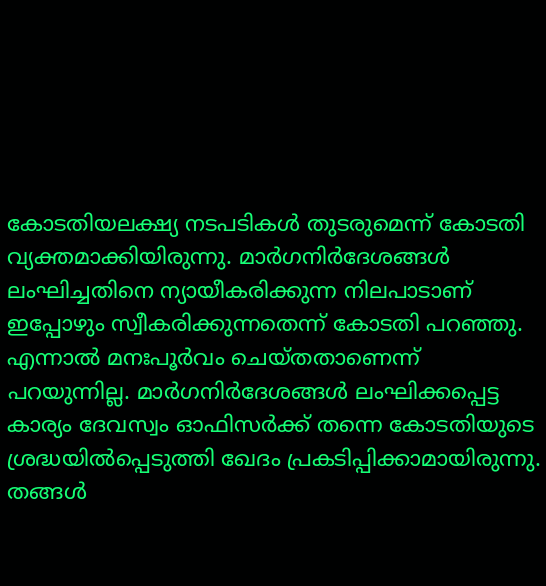കോടതിയലക്ഷ്യ നടപടികൾ തുടരുമെന്ന് കോടതി വ്യക്തമാക്കിയിരുന്നു. മാർഗനിർദേശങ്ങൾ ലംഘിച്ചതിനെ ന്യായീകരിക്കുന്ന നിലപാടാണ് ഇപ്പോഴും സ്വീകരിക്കുന്നതെന്ന് കോടതി പറഞ്ഞു. എന്നാൽ മനഃപൂർവം ചെയ്‌തതാണെന്ന് പറയുന്നില്ല. മാർഗനിർദേശങ്ങൾ ലംഘിക്കപ്പെട്ട കാര്യം ദേവസ്വം ഓഫിസർക്ക് തന്നെ കോടതിയുടെ ശ്രദ്ധയിൽപ്പെടുത്തി ഖേദം പ്രകടിപ്പിക്കാമായിരുന്നു. തങ്ങൾ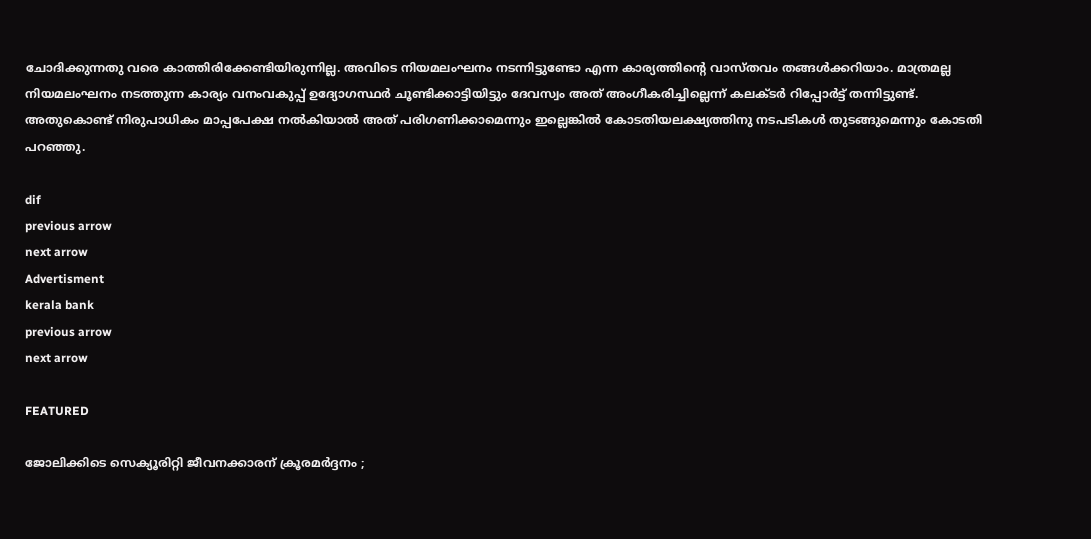ചോദിക്കുന്നതു വരെ കാത്തിരിക്കേണ്ടിയിരുന്നില്ല. അവിടെ നിയമലംഘനം നടന്നിട്ടുണ്ടോ എന്ന കാര്യത്തിന്റെ വാസ്‌തവം തങ്ങൾക്കറിയാം. മാത്രമല്ല നിയമലംഘനം നടത്തുന്ന കാര്യം വനംവകുപ്പ് ഉദ്യോഗസ്ഥർ ചൂണ്ടിക്കാട്ടിയിട്ടും ദേവസ്വം അത് അംഗീകരിച്ചില്ലെന്ന് കലക്ടർ റിപ്പോർട്ട് തന്നിട്ടുണ്ട്. അതുകൊണ്ട് നിരുപാധികം മാപ്പപേക്ഷ നൽകിയാൽ അത് പരിഗണിക്കാമെന്നും ഇല്ലെങ്കിൽ കോടതിയലക്ഷ്യത്തിനു നടപടികൾ തുടങ്ങുമെന്നും കോടതി പറഞ്ഞു.

dif
previous arrow
next arrow
Advertisment
kerala bank
previous arrow
next arrow

FEATURED

ജോലിക്കിടെ സെക്യൂരിറ്റി ജീവനക്കാരന് ക്രൂരമർദ്ദനം ;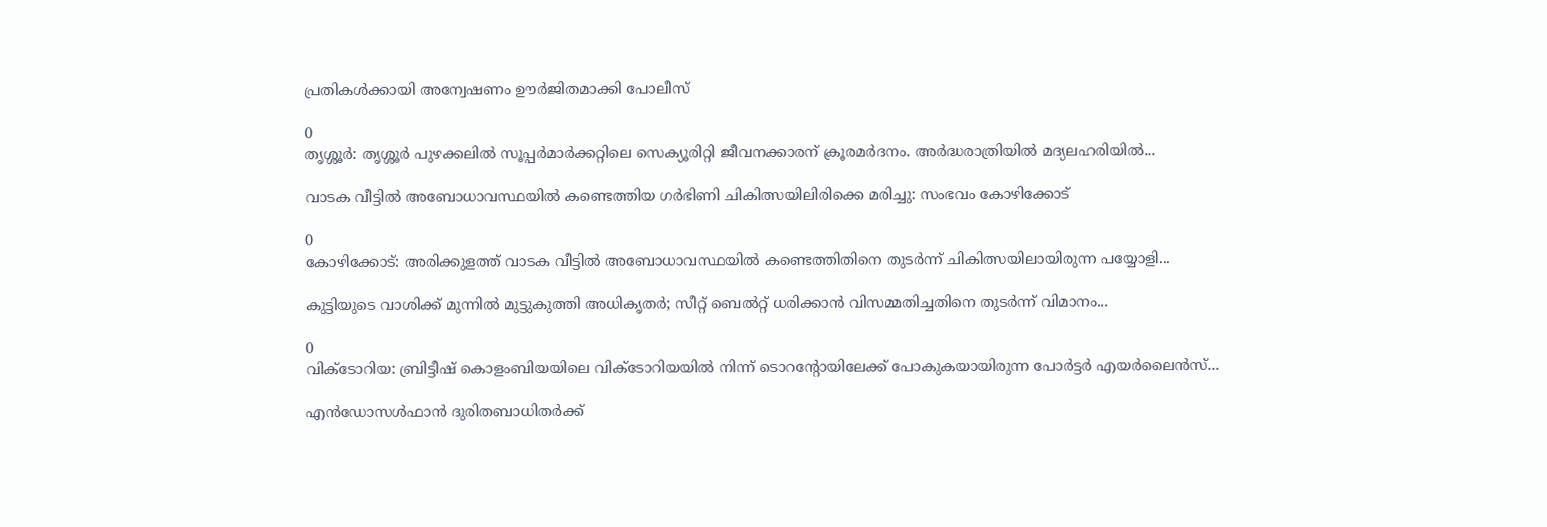പ്രതികൾക്കായി അന്വേഷണം ഊർജിതമാക്കി പോലീസ്

0
തൃശ്ശൂർ: തൃശ്ശൂർ പുഴക്കലിൽ സൂപ്പർമാർക്കറ്റിലെ സെക്യൂരിറ്റി ജീവനക്കാരന് ക്രൂരമർദനം. അർദ്ധരാത്രിയിൽ മദ്യലഹരിയിൽ...

വാടക വീട്ടില്‍ അബോധാവസ്ഥയില്‍ കണ്ടെത്തിയ ഗര്‍ഭിണി ചികിത്സയിലിരിക്കെ മരിച്ചു: സംഭവം കോഴിക്കോട്

0
കോഴിക്കോട്: അരിക്കുളത്ത് വാടക വീട്ടില്‍ അബോധാവസ്ഥയില്‍ കണ്ടെത്തിതിനെ തുടര്‍ന്ന് ചികിത്സയിലായിരുന്ന പയ്യോളി...

കുട്ടിയുടെ വാശിക്ക് മുന്നിൽ മുട്ടുകുത്തി അധികൃതർ; സീറ്റ് ബെൽറ്റ് ധരിക്കാൻ വിസമ്മതിച്ചതിനെ തുടർന്ന് വിമാനം...

0
വിക്ടോറിയ: ബ്രിട്ടീഷ് കൊളംബിയയിലെ വിക്ടോറിയയില്‍ നിന്ന് ടൊറന്റോയിലേക്ക് പോകുകയായിരുന്ന പോര്‍ട്ടര്‍ എയര്‍ലൈന്‍സ്...

എൻഡോസൾഫാൻ ദുരിതബാധിതർക്ക്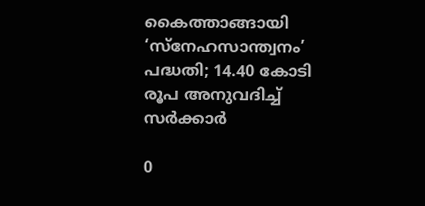കൈത്താങ്ങായി ‘സ്‌നേഹസാന്ത്വനം’ പദ്ധതി; 14.40 കോടി രൂപ അനുവദിച്ച് സർക്കാർ

0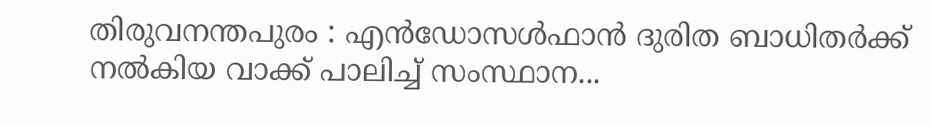തിരുവനന്തപുരം : എൻഡോസൾഫാൻ ദുരിത ബാധിതർക്ക് നൽകിയ വാക്ക് പാലിച്ച് സംസ്ഥാന...